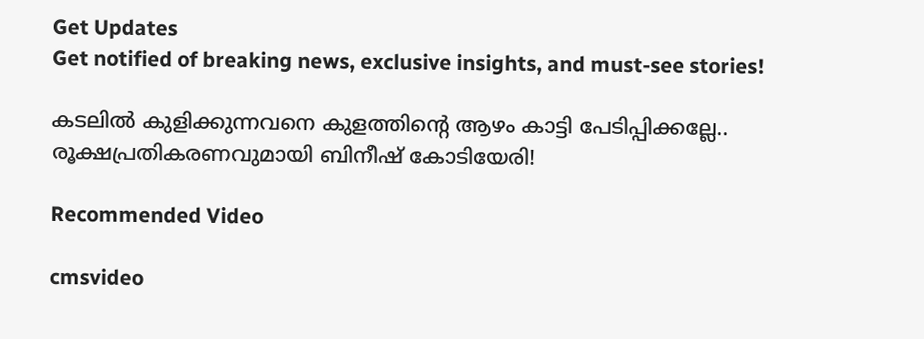Get Updates
Get notified of breaking news, exclusive insights, and must-see stories!

കടലിൽ കുളിക്കുന്നവനെ കുളത്തിന്റെ ആഴം കാട്ടി പേടിപ്പിക്കല്ലേ.. രൂക്ഷപ്രതികരണവുമായി ബിനീഷ് കോടിയേരി!

Recommended Video

cmsvideo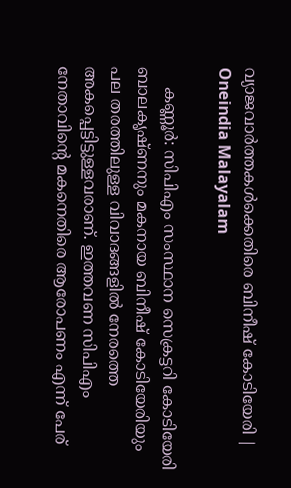വ്യാജവാർത്തകൾക്കെതിരെ ബിനീഷ് കോടിയേരി | Oneindia Malayalam

    കണ്ണൂർ: സിപിഎം സംസ്ഥാന സെക്രട്ടറി കോടിയേരി ബാലകൃഷ്ണനും മകനായ ബിനീഷ് കോടിയേരിയും പല തരത്തിലുള്ള വിവാദങ്ങളിൽ നേരത്തെ അകപ്പെട്ടിട്ടുള്ളവരാണ്. ഇത്തവണ സിപിഎം നേതാവിന്റെ മകനെതിരെ ആരോപണം എന്ന് പേര്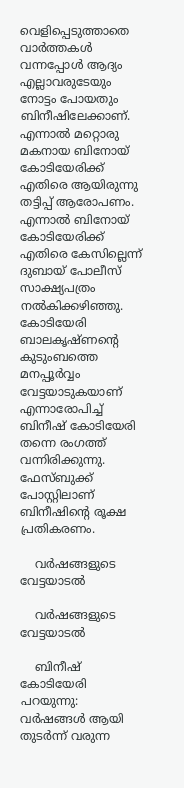വെളിപ്പെടുത്താതെ വാർത്തകൾ വന്നപ്പോൾ ആദ്യം എല്ലാവരുടേയും നോട്ടം പോയതും ബിനീഷിലേക്കാണ്. എന്നാൽ മറ്റൊരു മകനായ ബിനോയ് കോടിയേരിക്ക് എതിരെ ആയിരുന്നു തട്ടിപ്പ് ആരോപണം. എന്നാൽ ബിനോയ് കോടിയേരിക്ക് എതിരെ കേസില്ലെന്ന് ദുബായ് പോലീസ് സാക്ഷ്യപത്രം നൽകിക്കഴിഞ്ഞു. കോടിയേരി ബാലകൃഷ്ണന്റെ കുടുംബത്തെ മനപ്പൂർവ്വം വേട്ടയാടുകയാണ് എന്നാരോപിച്ച് ബിനീഷ് കോടിയേരി തന്നെ രംഗത്ത് വന്നിരിക്കുന്നു. ഫേസ്ബുക്ക് പോസ്റ്റിലാണ് ബിനീഷിന്റെ രൂക്ഷ പ്രതികരണം.

    വർഷങ്ങളുടെ വേട്ടയാടൽ

    വർഷങ്ങളുടെ വേട്ടയാടൽ

    ബിനീഷ് കോടിയേരി പറയുന്നു: വർഷങ്ങൾ ആയി തുടർന്ന് വരുന്ന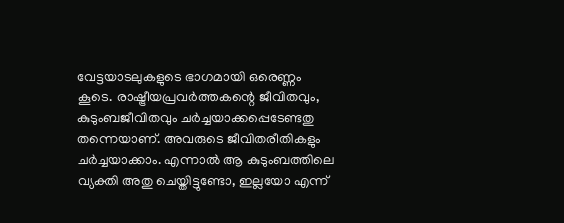വേട്ടയാടലുകളുടെ ഭാഗമായി ഒരെണ്ണം കൂടെ. രാഷ്ട്രീയപ്രവർത്തകന്റെ ജീവിതവും, കുടുംബജീവിതവും ചർച്ചയാക്കപ്പെടേണ്ടതു തന്നെയാണ്. അവരുടെ ജീവിതരീതികളും ചർച്ചയാക്കാം. എന്നാൽ ആ കുടുംബത്തിലെ വ്യക്തി അതു ചെയ്തിട്ടുണ്ടോ, ഇല്ലയോ എന്ന്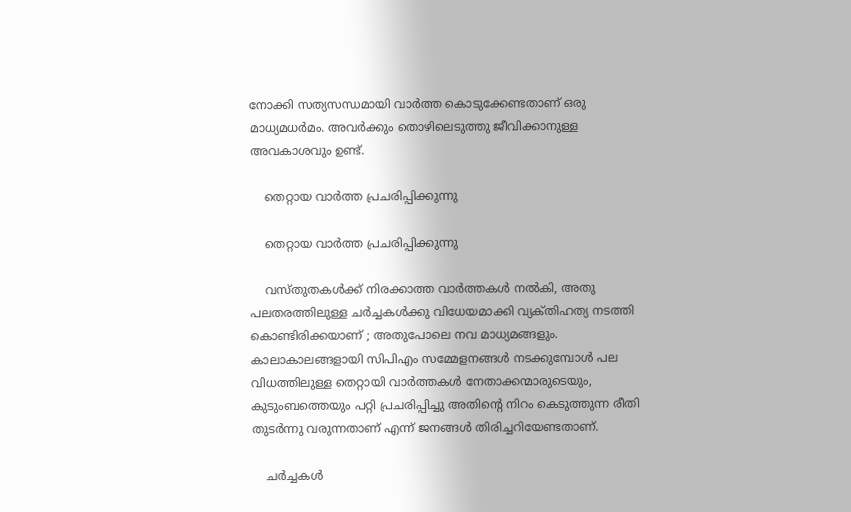നോക്കി സത്യസന്ധമായി വാർത്ത കൊടുക്കേണ്ടതാണ് ഒരു മാധ്യമധർമം. അവർക്കും തൊഴിലെടുത്തു ജീവിക്കാനുള്ള അവകാശവും ഉണ്ട്‌.

    തെറ്റായ വാർത്ത പ്രചരിപ്പിക്കുന്നു

    തെറ്റായ വാർത്ത പ്രചരിപ്പിക്കുന്നു

    വസ്തുതകൾക്ക് നിരക്കാത്ത വാർത്തകൾ നൽകി, അതു പലതരത്തിലുള്ള ചർച്ചകൾക്കു വിധേയമാക്കി വ്യക്‌തിഹത്യ നടത്തി കൊണ്ടിരിക്കയാണ് ; അതുപോലെ നവ മാധ്യമങ്ങളും. കാലാകാലങ്ങളായി സിപിഎം സമ്മേളനങ്ങൾ നടക്കുമ്പോൾ പല വിധത്തിലുള്ള തെറ്റായി വാർത്തകൾ നേതാക്കന്മാരുടെയും, കുടുംബത്തെയും പറ്റി പ്രചരിപ്പിച്ചു അതിന്റെ നിറം കെടുത്തുന്ന രീതി തുടർന്നു വരുന്നതാണ് എന്ന് ജനങ്ങൾ തിരിച്ചറിയേണ്ടതാണ്.

    ചർച്ചകൾ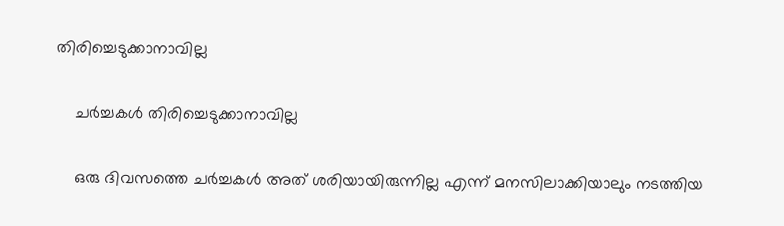തിരിച്ചെടുക്കാനാവില്ല

    ചർച്ചകൾ തിരിച്ചെടുക്കാനാവില്ല

    ഒരു ദിവസത്തെ ചർച്ചകൾ അത് ശരിയായിരുന്നില്ല എന്ന് മനസിലാക്കിയാലും നടത്തിയ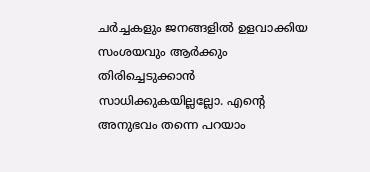ചർച്ചകളും ജനങ്ങളിൽ ഉളവാക്കിയ സംശയവും ആർക്കും തിരിച്ചെടുക്കാൻ സാധിക്കുകയില്ലല്ലോ. എന്റെ അനുഭവം തന്നെ പറയാം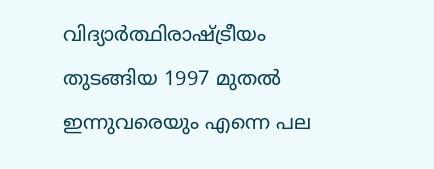വിദ്യാർത്ഥിരാഷ്ട്രീയം തുടങ്ങിയ 1997 മുതൽ ഇന്നുവരെയും എന്നെ പല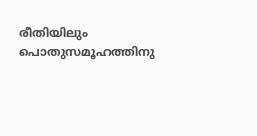രീതിയിലും പൊതുസമൂഹത്തിനു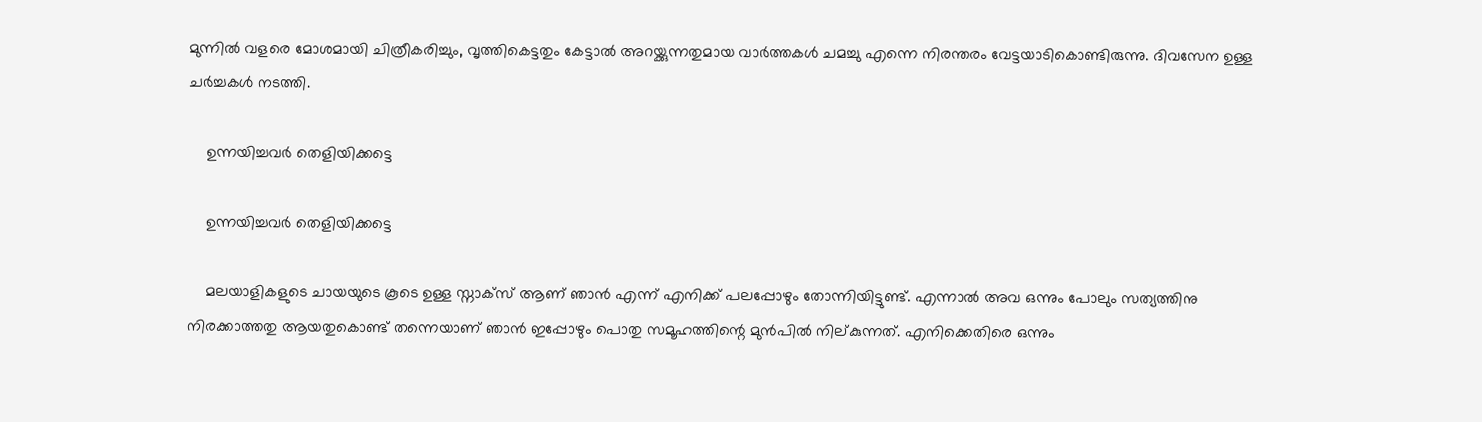മുന്നിൽ വളരെ മോശമായി ചിത്രീകരിച്ചും, വൃത്തികെട്ടതും കേട്ടാൽ അറയ്ക്കുന്നതുമായ വാർത്തകൾ ചമച്ചു എന്നെ നിരന്തരം വേട്ടയാടികൊണ്ടിരുന്നു. ദിവസേന ഉള്ള ചർച്ചകൾ നടത്തി.

    ഉന്നയിച്ചവർ തെളിയിക്കട്ടെ

    ഉന്നയിച്ചവർ തെളിയിക്കട്ടെ

    മലയാളികളുടെ ചായയുടെ കൂടെ ഉള്ള സ്നാക്സ് ആണ്‌ ഞാൻ എന്ന് എനിക്ക് പലപ്പോഴും തോന്നിയിട്ടുണ്ട്. എന്നാൽ അവ ഒന്നും പോലും സത്യത്തിനു നിരക്കാത്തതു ആയതുകൊണ്ട് തന്നെയാണ് ഞാൻ ഇപ്പോഴും പൊതു സമൂഹത്തിന്റെ മുൻപിൽ നില്കുന്നത്. എനിക്കെതിരെ ഒന്നും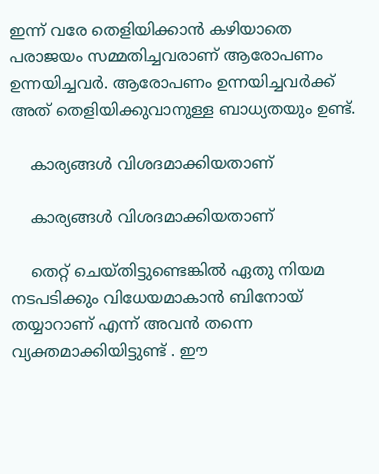ഇന്ന് വരേ തെളിയിക്കാൻ കഴിയാതെ പരാജയം സമ്മതിച്ചവരാണ് ആരോപണം ഉന്നയിച്ചവർ. ആരോപണം ഉന്നയിച്ചവർക്ക് അത് തെളിയിക്കുവാനുള്ള ബാധ്യതയും ഉണ്ട്.

    കാര്യങ്ങൾ വിശദമാക്കിയതാണ്

    കാര്യങ്ങൾ വിശദമാക്കിയതാണ്

    തെറ്റ് ചെയ്തിട്ടുണ്ടെങ്കിൽ ഏതു നിയമ നടപടിക്കും വിധേയമാകാൻ ബിനോയ് തയ്യാറാണ് എന്ന് അവൻ തന്നെ വ്യക്തമാക്കിയിട്ടുണ്ട് . ഈ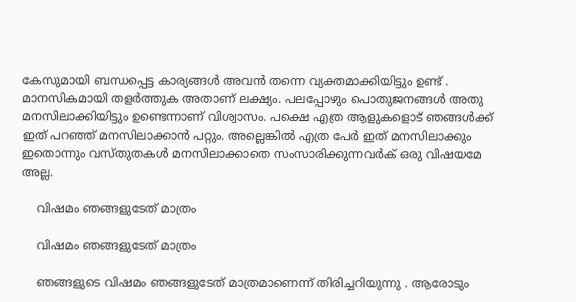കേസുമായി ബന്ധപ്പെട്ട കാര്യങ്ങൾ അവൻ തന്നെ വ്യക്തമാക്കിയിട്ടും ഉണ്ട് . മാനസികമായി തളർത്തുക അതാണ് ലക്ഷ്യം. പലപ്പോഴും പൊതുജനങ്ങൾ അതു മനസിലാക്കിയിട്ടും ഉണ്ടെന്നാണ് വിശ്വാസം. പക്ഷെ എത്ര ആളുകളൊട് ഞങ്ങൾക്ക് ഇത് പറഞ്ഞ് മനസിലാക്കാൻ പറ്റും. അല്ലെങ്കിൽ എത്ര പേർ ഇത് മനസിലാക്കും ഇതൊന്നും വസ്തുതകൾ മനസിലാക്കാതെ സംസാരിക്കുന്നവർക് ഒരു വിഷയമേ അല്ല.

    വിഷമം ഞങ്ങളുടേത് മാത്രം

    വിഷമം ഞങ്ങളുടേത് മാത്രം

    ഞങ്ങളുടെ വിഷമം ഞങ്ങളുടേത് മാത്രമാണെന്ന് തിരിച്ചറിയുന്നു . ആരോടും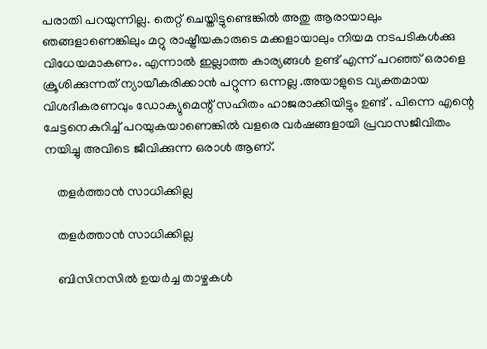പരാതി പറയുന്നില്ല. തെറ്റ് ചെയ്തിട്ടുണ്ടെങ്കിൽ അതു ആരായാലും ഞങ്ങളാണെങ്കിലും മറ്റു രാഷ്ട്രീയകാരുടെ മക്കളായാലും നിയമ നടപടികൾക്കു വിധേയമാകണം. എന്നാൽ ഇല്ലാത്ത കാര്യങ്ങൾ ഉണ്ട് എന്ന് പറഞ്ഞ് ഒരാളെ ക്രൂശിക്കുന്നത് ന്യായീകരിക്കാൻ പറ്റുന്ന ഒന്നല്ല .അയാളുടെ വ്യക്തമായ വിശദീകരണവും ഡോക്യുമെന്റ് സഹിതം ഹാജരാക്കിയിട്ടും ഉണ്ട് . പിന്നെ എന്റെ ചേട്ടനെകുറിച്ച് പറയുകയാണെങ്കിൽ വളരെ വർഷങ്ങളായി പ്രവാസജീവിതം നയിച്ചു അവിടെ ജീവിക്കുന്ന ഒരാൾ ആണ്.

    തളർത്താൻ സാധിക്കില്ല

    തളർത്താൻ സാധിക്കില്ല

    ബിസിനസിൽ ഉയർച്ച താഴ്ചകൾ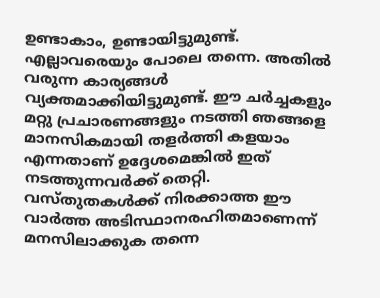ഉണ്ടാകാം, ഉണ്ടായിട്ടുമുണ്ട്. എല്ലാവരെയും പോലെ തന്നെ. അതിൽ വരുന്ന കാര്യങ്ങൾ വ്യക്തമാക്കിയിട്ടുമുണ്ട്. ഈ ചർച്ചകളും മറ്റു പ്രചാരണങ്ങളും നടത്തി ഞങ്ങളെ മാനസികമായി തളർത്തി കളയാം എന്നതാണ് ഉദ്ദേശമെങ്കിൽ ഇത് നടത്തുന്നവർക്ക് തെറ്റി. വസ്തുതകൾക്ക് നിരക്കാത്ത ഈ വാർത്ത അടിസ്ഥാനരഹിതമാണെന്ന് മനസിലാക്കുക തന്നെ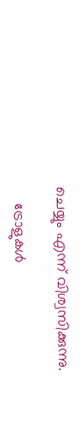ചെയ്യും എന്ന് വിശ്വസിക്കുന്നു.

    ട്രോളുകൾ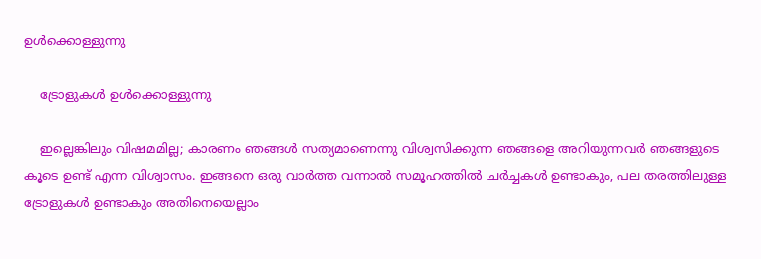ഉൾക്കൊള്ളുന്നു

    ട്രോളുകൾ ഉൾക്കൊള്ളുന്നു

    ഇല്ലെങ്കിലും വിഷമമില്ല; കാരണം ഞങ്ങൾ സത്യമാണെന്നു വിശ്വസിക്കുന്ന ഞങ്ങളെ അറിയുന്നവർ ഞങ്ങളുടെ കൂടെ ഉണ്ട് എന്ന വിശ്വാസം. ഇങ്ങനെ ഒരു വാർത്ത വന്നാൽ സമൂഹത്തിൽ ചർച്ചകൾ ഉണ്ടാകും, പല തരത്തിലുള്ള ട്രോളുകൾ ഉണ്ടാകും അതിനെയെല്ലാം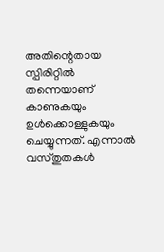അതിന്റെതായ സ്പിരിറ്റിൽ തന്നെയാണ് കാണുകയും ഉൾക്കൊള്ളുകയും ചെയ്യുന്നത്. എന്നാൽ വസ്തുതകൾ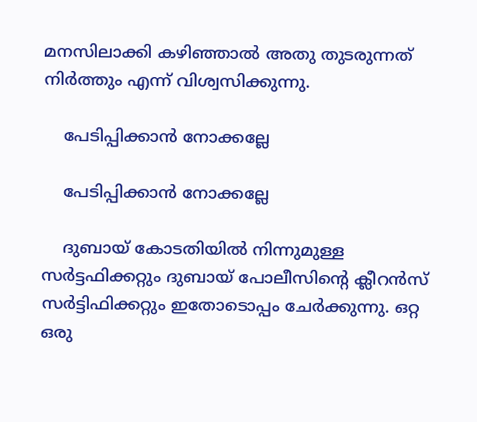മനസിലാക്കി കഴിഞ്ഞാൽ അതു തുടരുന്നത് നിർത്തും എന്ന് വിശ്വസിക്കുന്നു.

    പേടിപ്പിക്കാൻ നോക്കല്ലേ

    പേടിപ്പിക്കാൻ നോക്കല്ലേ

    ദുബായ് കോടതിയിൽ നിന്നുമുള്ള സർട്ടഫിക്കറ്റും ദുബായ് പോലീസിന്റെ ക്ലീറൻസ് സർട്ടിഫിക്കറ്റും ഇതോടൊപ്പം ചേർക്കുന്നു. ഒറ്റ ഒരു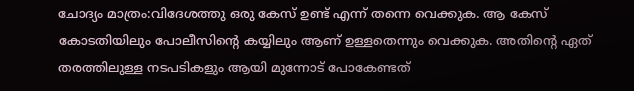ചോദ്യം മാത്രം:വിദേശത്തു ഒരു കേസ് ഉണ്ട് എന്ന് തന്നെ വെക്കുക. ആ കേസ്‌ കോടതിയിലും പോലീസിന്റെ കയ്യിലും ആണ് ഉള്ളതെന്നും വെക്കുക. അതിന്റെ ഏത് തരത്തിലുള്ള നടപടികളും ആയി മുന്നോട് പോകേണ്ടത്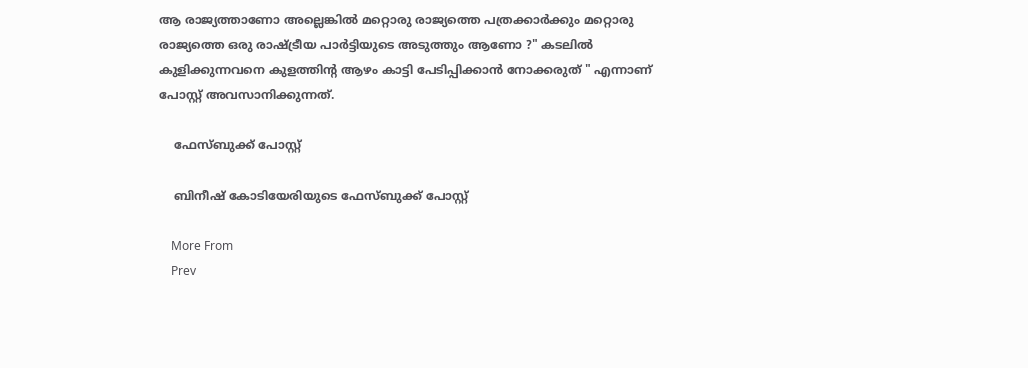ആ രാജ്യത്താണോ അല്ലെങ്കിൽ മറ്റൊരു രാജ്യത്തെ പത്രക്കാർക്കും മറ്റൊരു രാജ്യത്തെ ഒരു രാഷ്ട്രീയ പാർട്ടിയുടെ അടുത്തും ആണോ ?" കടലിൽ കുളിക്കുന്നവനെ കുളത്തിന്റ ആഴം കാട്ടി പേടിപ്പിക്കാൻ നോക്കരുത് " എന്നാണ് പോസ്റ്റ് അവസാനിക്കുന്നത്.

    ഫേസ്ബുക്ക് പോസ്റ്റ്

    ബിനീഷ് കോടിയേരിയുടെ ഫേസ്ബുക്ക് പോസ്റ്റ്

    More From
    Prev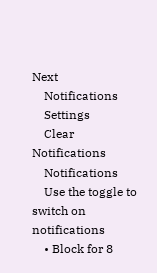Next
    Notifications
    Settings
    Clear Notifications
    Notifications
    Use the toggle to switch on notifications
    • Block for 8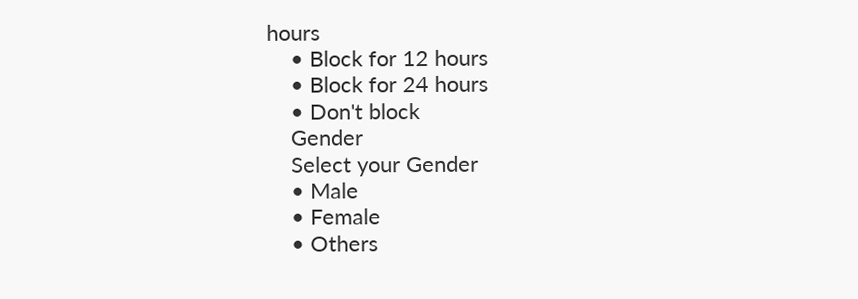hours
    • Block for 12 hours
    • Block for 24 hours
    • Don't block
    Gender
    Select your Gender
    • Male
    • Female
    • Others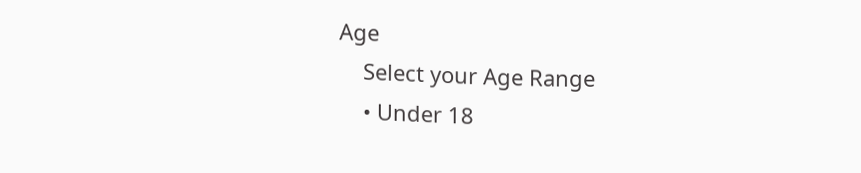Age
    Select your Age Range
    • Under 18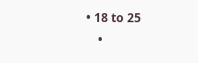• 18 to 25
    •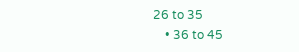26 to 35
    • 36 to 45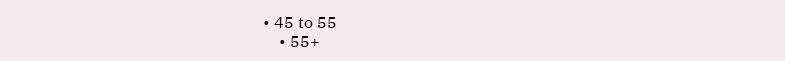• 45 to 55
    • 55+